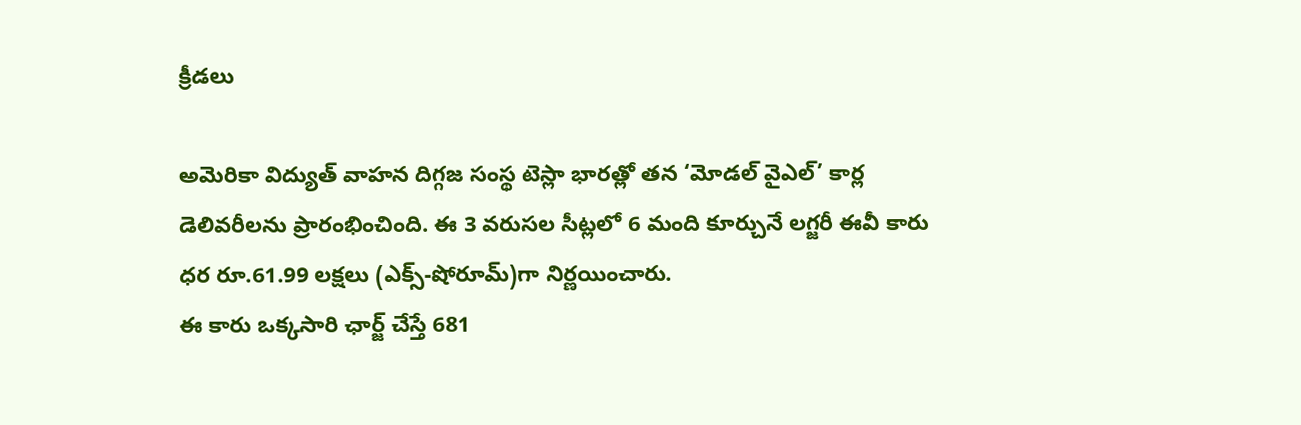క్రీడలు

అమెరికా విద్యుత్ వాహన దిగ్గజ సంస్థ టెస్లా భారత్లో తన ‘మోడల్ వైఎల్’ కార్ల డెలివరీలను ప్రారంభించింది. ఈ 3 వరుసల సీట్లలో 6 మంది కూర్చునే లగ్జరీ ఈవీ కారు ధర రూ.61.99 లక్షలు (ఎక్స్-షోరూమ్)గా నిర్ణయించారు.
ఈ కారు ఒక్కసారి ఛార్జ్ చేస్తే 681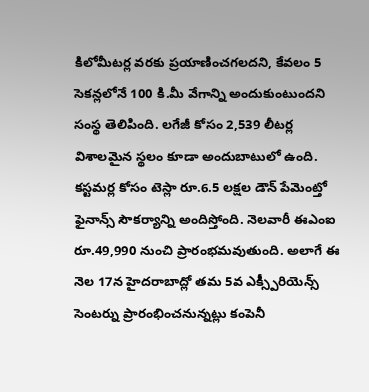కిలోమీటర్ల వరకు ప్రయాణించగలదని, కేవలం 5 సెకన్లలోనే 100 కి.మీ వేగాన్ని అందుకుంటుందని సంస్థ తెలిపింది. లగేజీ కోసం 2,539 లీటర్ల విశాలమైన స్థలం కూడా అందుబాటులో ఉంది.
కస్టమర్ల కోసం టెస్లా రూ.6.5 లక్షల డౌన్ పేమెంట్తో ఫైనాన్స్ సౌకర్యాన్ని అందిస్తోంది. నెలవారీ ఈఎంఐ రూ.49,990 నుంచి ప్రారంభమవుతుంది. అలాగే ఈ నెల 17న హైదరాబాద్లో తమ 5వ ఎక్స్పీరియెన్స్ సెంటర్ను ప్రారంభించనున్నట్లు కంపెనీ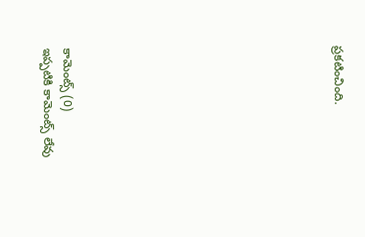ప్రకటించింది.













కామెంట్స్ (0)
ఇప్పటికి కామెంట్స్ లేవు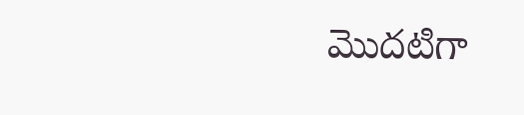మొదటిగా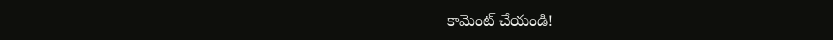కామెంట్ చేయండి!